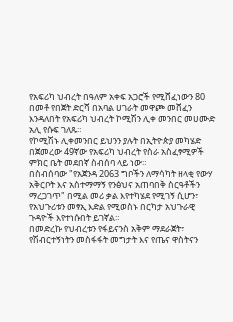የአፍሪካ ህብረት በዓለም አቀፍ አጋሮች የሚሸፈነውን 80 በመቶ የበጀት ድርሻ በአባል ሀገራት መዋጮ መሸፈን እንዳለበት የአፍሪካ ህብረት ኮሚሽን ሊቀ መንበር መሀሙድ አሊ የሱፍ ገለጹ።
የኮሚሽኑ ሊቀመንበር ይህንን ያሉት በኢትዮጵያ መካሄድ በጀመረው 49ኛው የአፍሪካ ህብረት የስራ አስፈፃሚዎች ምክር ቤት መደበኛ ስብሰባ ላይ ነው።
በስብሰባው "የአጀንዳ 2063 ግቦችን ለማሳካት ዘላቂ የውሃ አቅርቦት እና አስተማማኝ የንፅህና አጠባበቅ ስርዓቶችን ማረጋገጥ" በሚል መሪ ቃል እየተካሄደ የሚገኝ ሲሆን፣ የአህጉሪቱን መፃኢ እድል የሚወስኑ በርካታ አህጉራዊ ጉዳዮች እየተነሱበት ይገኛል።
በመድረኩ የህብረቱን የፋይናንስ አቅም ማደራጀት፣ የሽብርተኝነትን መስፋፋት መግታት እና የጤና ዋስትናን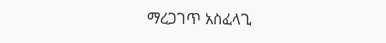ማረጋገጥ አስፈላጊ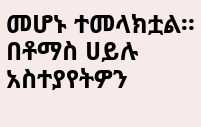መሆኑ ተመላክቷል።
በቶማስ ሀይሉ
አስተያየትዎን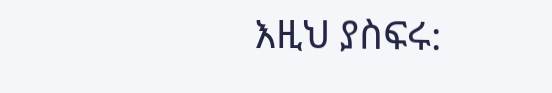እዚህ ያስፍሩ: